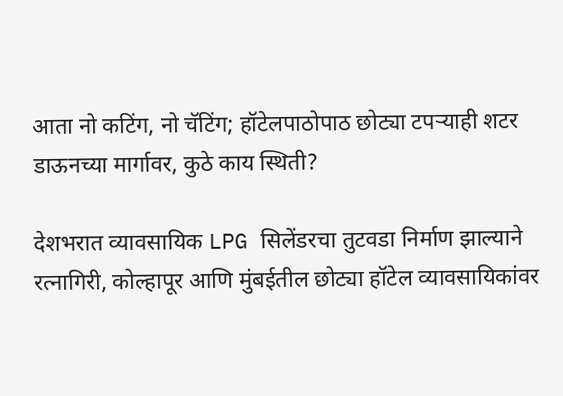आता नो कटिंग, नो चॅटिंग; हॉटेलपाठोपाठ छोट्या टपऱ्याही शटर डाऊनच्या मार्गावर, कुठे काय स्थिती?

देशभरात व्यावसायिक LPG सिलेंडरचा तुटवडा निर्माण झाल्याने रत्नागिरी, कोल्हापूर आणि मुंबईतील छोट्या हॉटेल व्यावसायिकांवर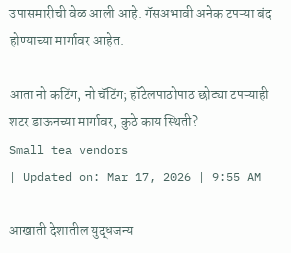उपासमारीची वेळ आली आहे. गॅसअभावी अनेक टपऱ्या बंद होण्याच्या मार्गावर आहेत.

आता नो कटिंग, नो चॅटिंग; हॉटेलपाठोपाठ छोट्या टपऱ्याही शटर डाऊनच्या मार्गावर, कुठे काय स्थिती?
Small tea vendors
| Updated on: Mar 17, 2026 | 9:55 AM

आखाती देशातील युद्धजन्य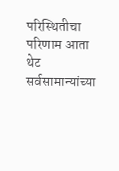परिस्थितीचा परिणाम आता थेट सर्वसामान्यांच्या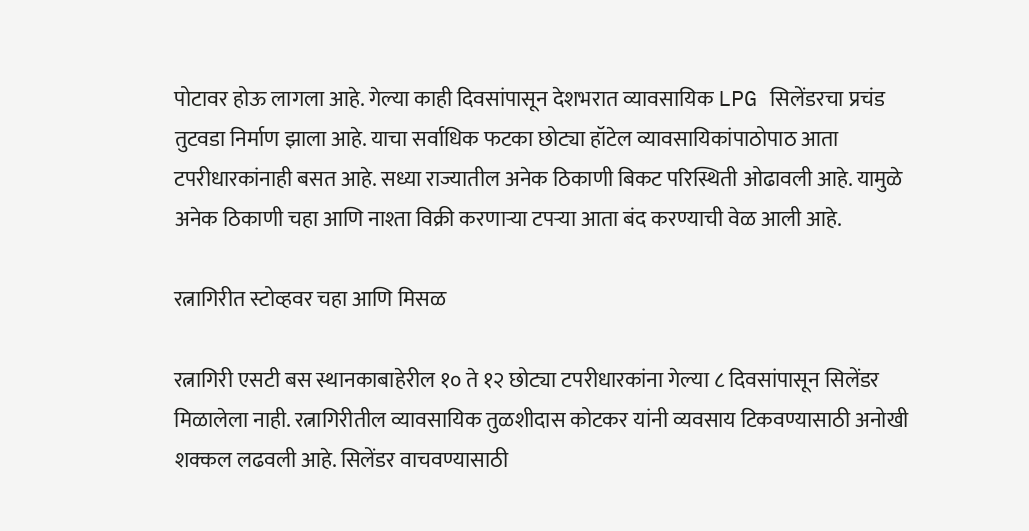पोटावर होऊ लागला आहे. गेल्या काही दिवसांपासून देशभरात व्यावसायिक LPG सिलेंडरचा प्रचंड तुटवडा निर्माण झाला आहे. याचा सर्वाधिक फटका छोट्या हॉटेल व्यावसायिकांपाठोपाठ आता टपरीधारकांनाही बसत आहे. सध्या राज्यातील अनेक ठिकाणी बिकट परिस्थिती ओढावली आहे. यामुळे अनेक ठिकाणी चहा आणि नाश्ता विक्री करणाऱ्या टपऱ्या आता बंद करण्याची वेळ आली आहे.

रत्नागिरीत स्टोव्हवर चहा आणि मिसळ

रत्नागिरी एसटी बस स्थानकाबाहेरील १० ते १२ छोट्या टपरीधारकांना गेल्या ८ दिवसांपासून सिलेंडर मिळालेला नाही. रत्नागिरीतील व्यावसायिक तुळशीदास कोटकर यांनी व्यवसाय टिकवण्यासाठी अनोखी शक्कल लढवली आहे. सिलेंडर वाचवण्यासाठी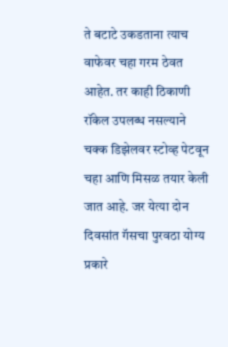ते बटाटे उकडताना त्याच वाफेवर चहा गरम ठेवत आहेत. तर काही ठिकाणी रॉकेल उपलब्ध नसल्याने चक्क डिझेलवर स्टोव्ह पेटवून चहा आणि मिसळ तयार केली जात आहे. जर येत्या दोन दिवसांत गॅसचा पुरवठा योग्य प्रकारे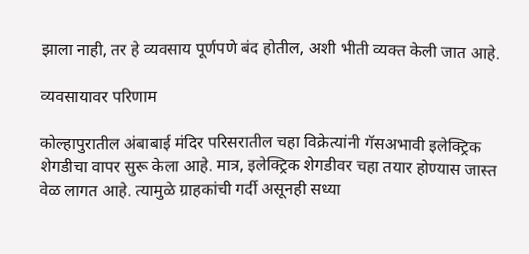झाला नाही, तर हे व्यवसाय पूर्णपणे बंद होतील, अशी भीती व्यक्त केली जात आहे.

व्यवसायावर परिणाम

कोल्हापुरातील अंबाबाई मंदिर परिसरातील चहा विक्रेत्यांनी गॅसअभावी इलेक्ट्रिक शेगडीचा वापर सुरू केला आहे. मात्र, इलेक्ट्रिक शेगडीवर चहा तयार होण्यास जास्त वेळ लागत आहे. त्यामुळे ग्राहकांची गर्दी असूनही सध्या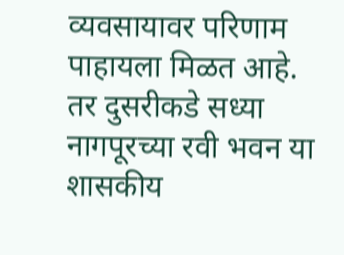व्यवसायावर परिणाम पाहायला मिळत आहे. तर दुसरीकडे सध्या नागपूरच्या रवी भवन या शासकीय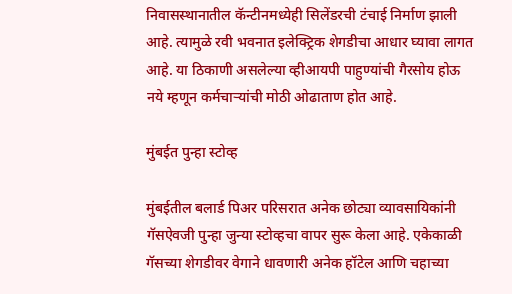निवासस्थानातील कॅन्टीनमध्येही सिलेंडरची टंचाई निर्माण झाली आहे. त्यामुळे रवी भवनात इलेक्ट्रिक शेगडीचा आधार घ्यावा लागत आहे. या ठिकाणी असलेल्या व्हीआयपी पाहुण्यांची गैरसोय होऊ नये म्हणून कर्मचाऱ्यांची मोठी ओढाताण होत आहे.

मुंबईत पुन्हा स्टोव्ह

मुंबईतील बलार्ड पिअर परिसरात अनेक छोट्या व्यावसायिकांनी गॅसऐवजी पुन्हा जुन्या स्टोव्हचा वापर सुरू केला आहे. एकेकाळी गॅसच्या शेगडीवर वेगाने धावणारी अनेक हॉटेल आणि चहाच्या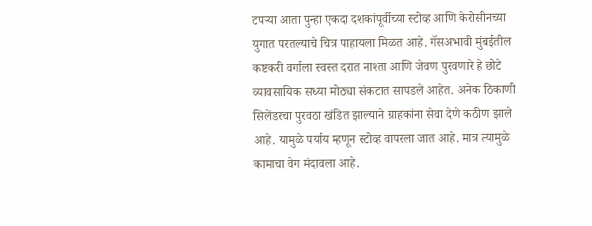टपऱ्या आता पुन्हा एकदा दशकांपूर्वीच्या स्टोव्ह आणि केरोसीनच्या युगात परतल्याचे चित्र पाहायला मिळत आहे. गॅसअभावी मुंबईतील कष्टकरी वर्गाला स्वस्त दरात नाश्ता आणि जेवण पुरवणारे हे छोटे व्यावसायिक सध्या मोठ्या संकटात सापडले आहेत. अनेक ठिकाणी सिलेंडरचा पुरवठा खंडित झाल्याने ग्राहकांना सेवा देणे कठीण झाले आहे. यामुळे पर्याय म्हणून स्टोव्ह वापरला जात आहे. मात्र त्यामुळे कामाचा वेग मंदावला आहे.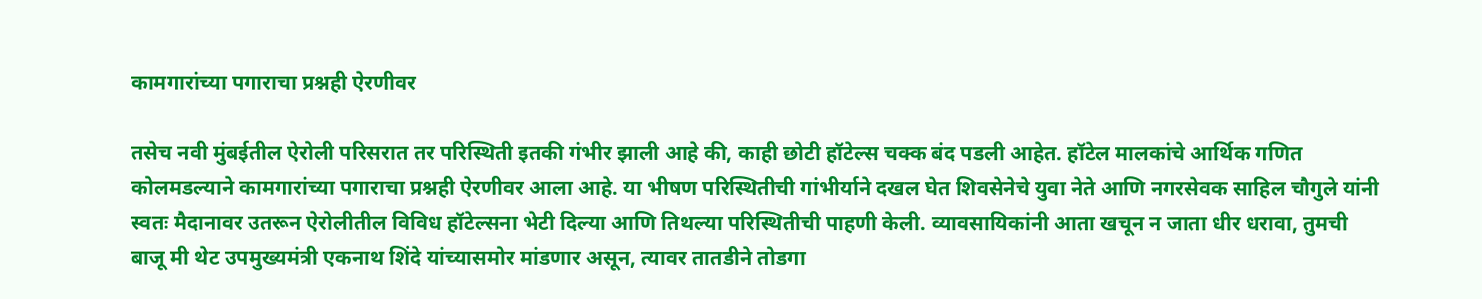कामगारांच्या पगाराचा प्रश्नही ऐरणीवर

तसेच नवी मुंबईतील ऐरोली परिसरात तर परिस्थिती इतकी गंभीर झाली आहे की, काही छोटी हॉटेल्स चक्क बंद पडली आहेत. हॉटेल मालकांचे आर्थिक गणित कोलमडल्याने कामगारांच्या पगाराचा प्रश्नही ऐरणीवर आला आहे. या भीषण परिस्थितीची गांभीर्याने दखल घेत शिवसेनेचे युवा नेते आणि नगरसेवक साहिल चौगुले यांनी स्वतः मैदानावर उतरून ऐरोलीतील विविध हॉटेल्सना भेटी दिल्या आणि तिथल्या परिस्थितीची पाहणी केली. व्यावसायिकांनी आता खचून न जाता धीर धरावा, तुमची बाजू मी थेट उपमुख्यमंत्री एकनाथ शिंदे यांच्यासमोर मांडणार असून, त्यावर तातडीने तोडगा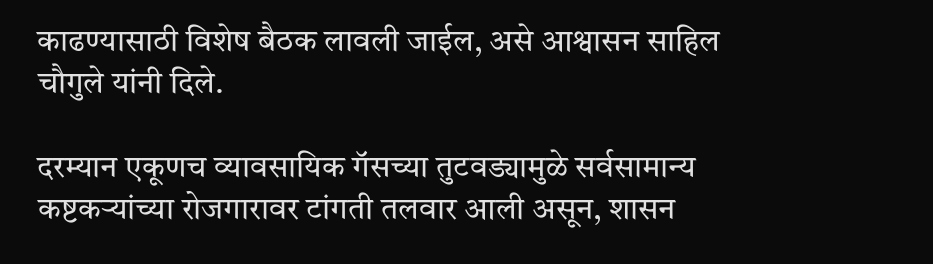काढण्यासाठी विशेष बैठक लावली जाईल, असे आश्वासन साहिल चौगुले यांनी दिले.

दरम्यान एकूणच व्यावसायिक गॅसच्या तुटवड्यामुळे सर्वसामान्य कष्टकऱ्यांच्या रोजगारावर टांगती तलवार आली असून, शासन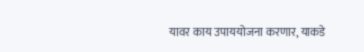यावर काय उपाययोजना करणार, याकडे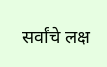सर्वांचे लक्ष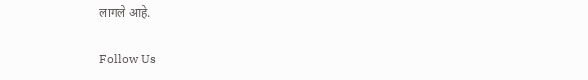लागले आहे.

Follow Us